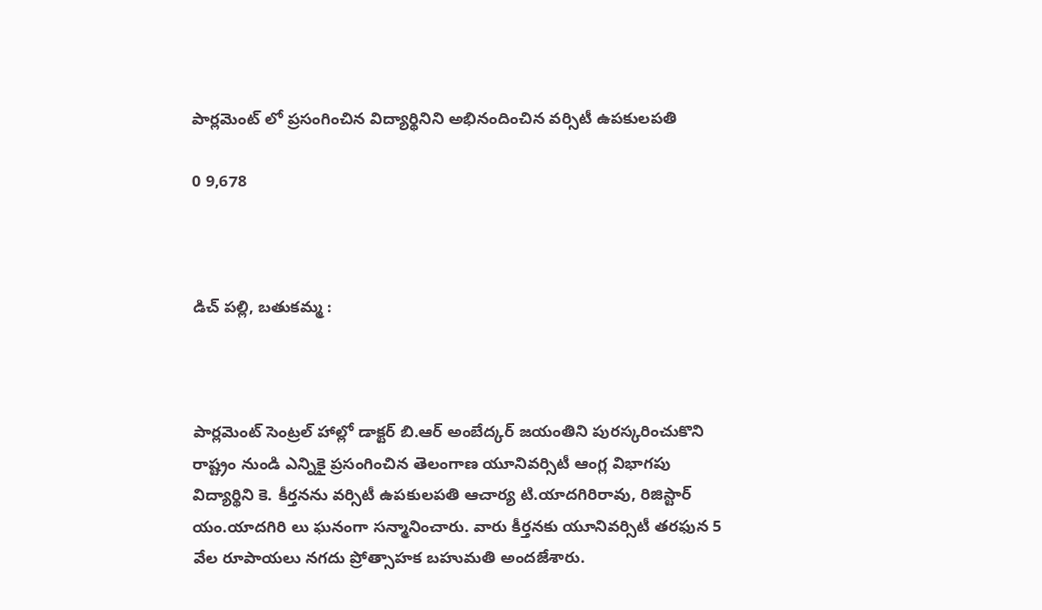పార్లమెంట్ లో ప్రసంగించిన విద్యార్థినిని అభినందించిన వర్సిటీ ఉపకులపతి

0 9,678



డిచ్ పల్లి, బతుకమ్మ :



పార్లమెంట్ సెంట్రల్ హాల్లో డాక్టర్ బి.ఆర్ అంబేద్కర్ జయంతిని పురస్కరించుకొని రాష్ట్రం నుండి ఎన్నికై ప్రసంగించిన తెలంగాణ యూనివర్సిటీ ఆంగ్ల విభాగపు విద్యార్థిని కె. కీర్తనను వర్సిటీ ఉపకులపతి ఆచార్య టి.యాదగిరిరావు, రిజిస్టార్ యం.యాదగిరి లు ఘనంగా సన్మానించారు. వారు కీర్తనకు యూనివర్సిటీ తరఫున 5 వేల రూపాయలు నగదు ప్రోత్సాహక బహుమతి అందజేశారు.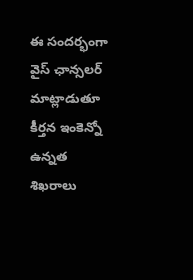ఈ సందర్భంగా వైస్ ఛాన్సలర్ మాట్లాడుతూ కీర్తన ఇంకెన్నో ఉన్నత శిఖరాలు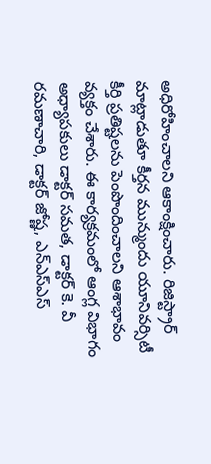అధిరోహించాలని ఆకాంక్షించారు. రిజిస్ట్రార్ మాట్లాడుతూ కీర్తన మున్ముందు యూనివర్సిటీ కీర్తి ప్రతిష్టలను పెంపొందించాలని ఆశాభావం వ్యక్తం చేశారు. ఈ కార్యక్రమంలో ఆంగ్ల విభాగం అధ్యాపకులు డాక్టర్ సమత, డాక్టర్ కె. వీ రమణాచారి, డాక్టర్ జోష్ణ, ఎన్ఎస్ఎస్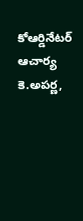కోఆర్డినేటర్ ఆచార్య కె.అపర్ణ,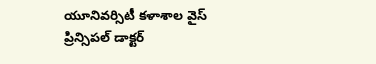యూనివర్సిటీ కళాశాల వైస్ ప్రిన్సిపల్ డాక్టర్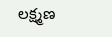లక్ష్మణ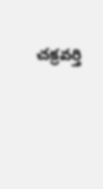చక్రవర్తి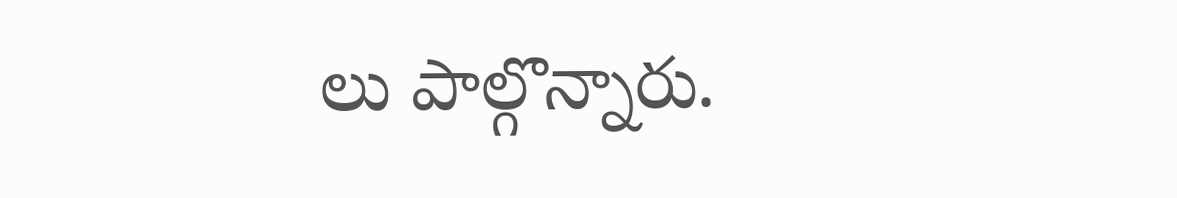లు పాల్గొన్నారు.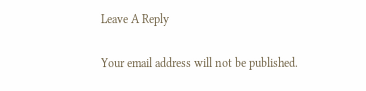Leave A Reply

Your email address will not be published.